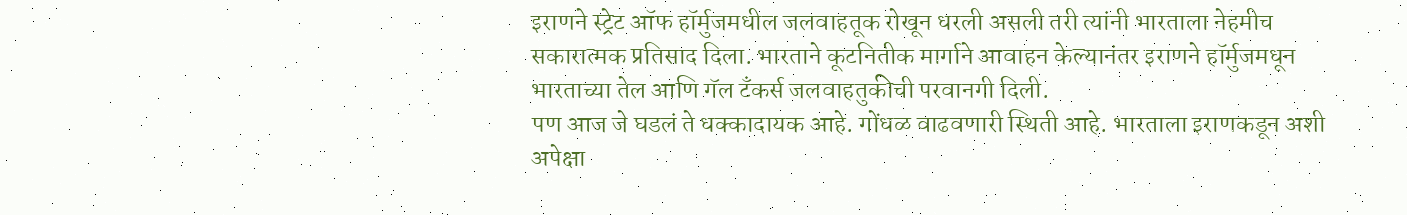इराणने स्ट्रेट ऑफ हॉर्मुजमधील जलवाहतूक रोखून धरली असली तरी त्यांनी भारताला नेहमीच सकारात्मक प्रतिसाद दिला. भारताने कूटनितीक मार्गाने आवाहन केल्यानंतर इराणने हॉर्मुजमधून भारताच्या तेल आणि गॅल टँकर्स जलवाहतुकीची परवानगी दिली.
पण आज जे घडलं ते धक्कादायक आहे. गोंधळ वाढवणारी स्थिती आहे. भारताला इराणकडून अशी अपेक्षा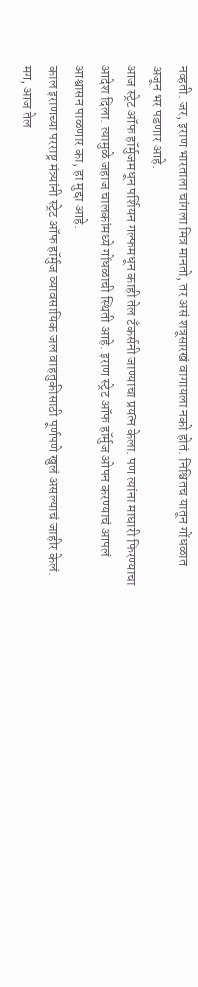नव्हती. जर, इराण भारताला चांगला मित्र मानतो, तर असं शत्रूसारखं वागायला नको होतं. निश्चितच यातून गोंधळात अजून भर पडणार आहे.
आज स्ट्रेट ऑफ हॉर्मुजमधून पर्शियन गल्फमधून काही तेल टँकर्सनी जाण्याचा प्रयत्न केला. पण त्यांना माघारी फिरण्याचा आदेश दिला. त्यामुळे जहाज चालकांमध्ये गोंधळाची स्थिती आहे. इराण स्ट्रेट ऑफ हॉर्मुज ओपन करण्याचं आपलं आश्वासन पाळणार का, हा मुद्दा आहे.
काल इराणच्या परराष्ट्र मंत्र्यांनी स्ट्रेट ऑफ हॉर्मुज व्यावसायिक जल वाहतुकीसाठी पूर्णपणे खुलं असल्याचं जाहीर केलं. मग, आज तेल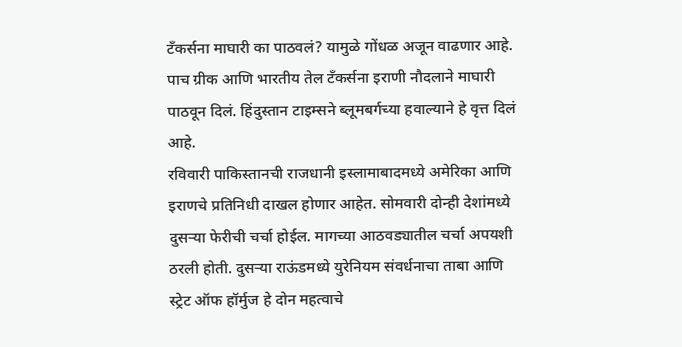टँकर्सना माघारी का पाठवलं? यामुळे गोंधळ अजून वाढणार आहे. पाच ग्रीक आणि भारतीय तेल टँकर्सना इराणी नौदलाने माघारी पाठवून दिलं. हिंदुस्तान टाइम्सने ब्लूमबर्गच्या हवाल्याने हे वृत्त दिलं आहे.
रविवारी पाकिस्तानची राजधानी इस्लामाबादमध्ये अमेरिका आणि इराणचे प्रतिनिधी दाखल होणार आहेत. सोमवारी दोन्ही देशांमध्ये दुसऱ्या फेरीची चर्चा होईल. मागच्या आठवड्यातील चर्चा अपयशी ठरली होती. दुसऱ्या राऊंडमध्ये युरेनियम संवर्धनाचा ताबा आणि स्ट्रेट ऑफ हॉर्मुज हे दोन महत्वाचे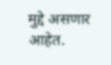मुद्दे असणार आहेत.